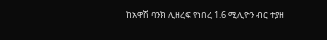ከአዋሽ ባንክ ሊዘረፍ የነበረ 1.6 ሚሊዮን ብር ተያዘ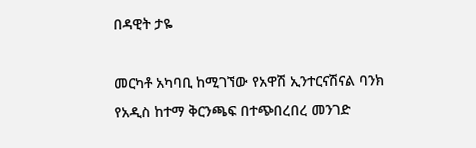በዳዊት ታዬ

መርካቶ አካባቢ ከሚገኘው የአዋሽ ኢንተርናሽናል ባንክ የአዲስ ከተማ ቅርንጫፍ በተጭበረበረ መንገድ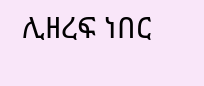ሊዘረፍ ነበር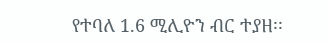የተባለ 1.6 ሚሊዮን ብር ተያዘ፡፡